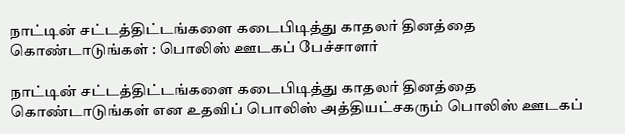நாட்டின் சட்டத்திட்டங்களை கடைபிடித்து காதலர் தினத்தை கொண்டாடுங்கள் : பொலிஸ் ஊடகப் பேச்சாளர்

நாட்டின் சட்டத்திட்டங்களை கடைபிடித்து காதலர் தினத்தை கொண்டாடுங்கள் என உதவிப் பொலிஸ் அத்தியட்சகரும் பொலிஸ் ஊடகப்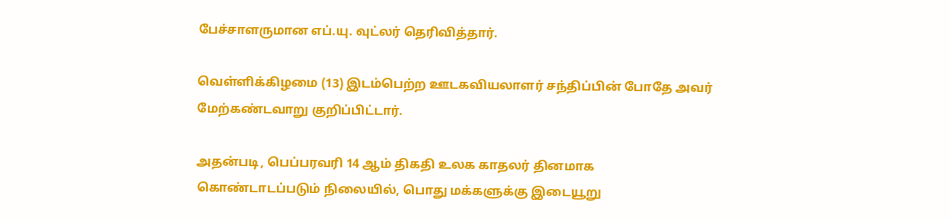பேச்சாளருமான எப்.யு. வுட்லர் தெரிவித்தார்.

வெள்ளிக்கிழமை (13) இடம்பெற்ற ஊடகவியலாளர் சந்திப்பின் போதே அவர் மேற்கண்டவாறு குறிப்பிட்டார்.

அதன்படி, பெப்பரவரி 14 ஆம் திகதி உலக காதலர் தினமாக கொண்டாடப்படும் நிலையில், பொது மக்களுக்கு இடையூறு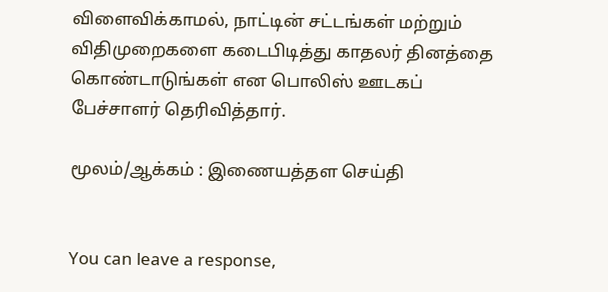விளைவிக்காமல், நாட்டின் சட்டங்கள் மற்றும் விதிமுறைகளை கடைபிடித்து காதலர் தினத்தை கொண்டாடுங்கள் என பொலிஸ் ஊடகப் பேச்சாளர் தெரிவித்தார்.

மூலம்/ஆக்கம் : இணையத்தள செய்தி


You can leave a response,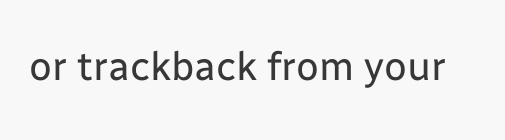or trackback from your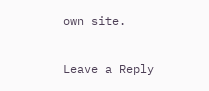own site.

Leave a Reply